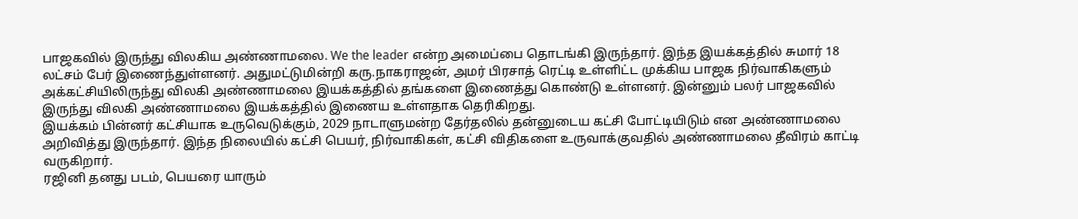பாஜகவில் இருந்து விலகிய அண்ணாமலை. We the leader என்ற அமைப்பை தொடங்கி இருந்தார். இந்த இயக்கத்தில் சுமார் 18 லட்சம் பேர் இணைந்துள்ளனர். அதுமட்டுமின்றி கரு.நாகராஜன், அமர் பிரசாத் ரெட்டி உள்ளிட்ட முக்கிய பாஜக நிர்வாகிகளும் அக்கட்சியிலிருந்து விலகி அண்ணாமலை இயக்கத்தில் தங்களை இணைத்து கொண்டு உள்ளனர். இன்னும் பலர் பாஜகவில் இருந்து விலகி அண்ணாமலை இயக்கத்தில் இணைய உள்ளதாக தெரிகிறது.
இயக்கம் பின்னர் கட்சியாக உருவெடுக்கும், 2029 நாடாளுமன்ற தேர்தலில் தன்னுடைய கட்சி போட்டியிடும் என அண்ணாமலை அறிவித்து இருந்தார். இந்த நிலையில் கட்சி பெயர், நிர்வாகிகள், கட்சி விதிகளை உருவாக்குவதில் அண்ணாமலை தீவிரம் காட்டி வருகிறார்.
ரஜினி தனது படம், பெயரை யாரும்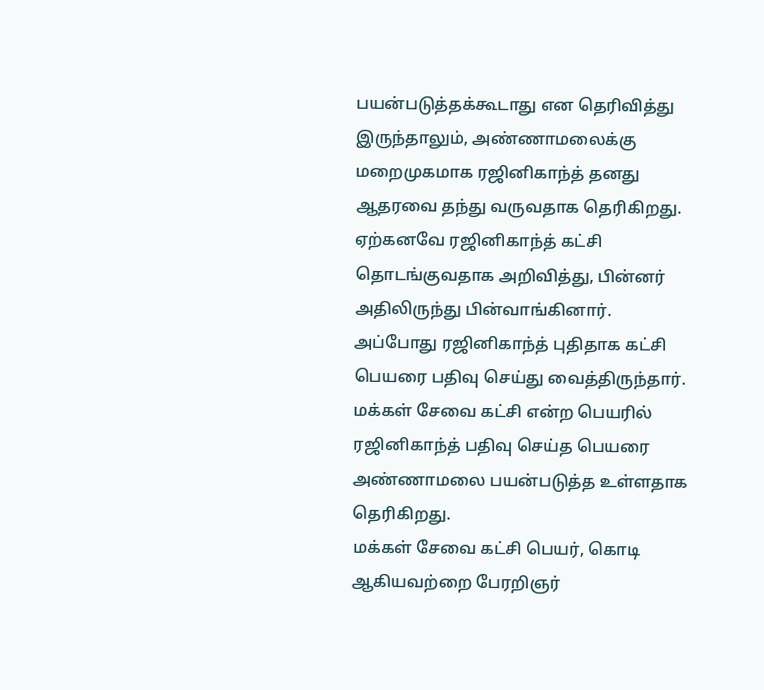பயன்படுத்தக்கூடாது என தெரிவித்து இருந்தாலும், அண்ணாமலைக்கு மறைமுகமாக ரஜினிகாந்த் தனது ஆதரவை தந்து வருவதாக தெரிகிறது. ஏற்கனவே ரஜினிகாந்த் கட்சி தொடங்குவதாக அறிவித்து, பின்னர் அதிலிருந்து பின்வாங்கினார். அப்போது ரஜினிகாந்த் புதிதாக கட்சி பெயரை பதிவு செய்து வைத்திருந்தார். மக்கள் சேவை கட்சி என்ற பெயரில் ரஜினிகாந்த் பதிவு செய்த பெயரை அண்ணாமலை பயன்படுத்த உள்ளதாக தெரிகிறது.
மக்கள் சேவை கட்சி பெயர், கொடி ஆகியவற்றை பேரறிஞர்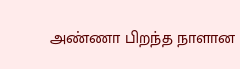அண்ணா பிறந்த நாளான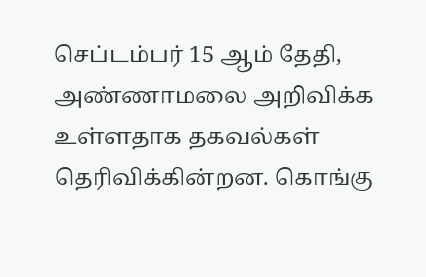செப்டம்பர் 15 ஆம் தேதி, அண்ணாமலை அறிவிக்க உள்ளதாக தகவல்கள் தெரிவிக்கின்றன. கொங்கு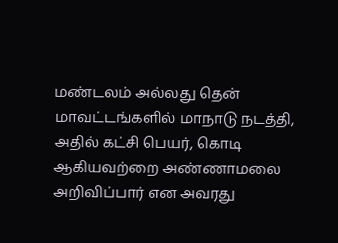மண்டலம் அல்லது தென் மாவட்டங்களில் மாநாடு நடத்தி, அதில் கட்சி பெயர், கொடி ஆகியவற்றை அண்ணாமலை அறிவிப்பார் என அவரது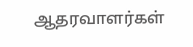ஆதரவாளர்கள்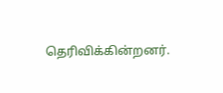தெரிவிக்கின்றனர்.